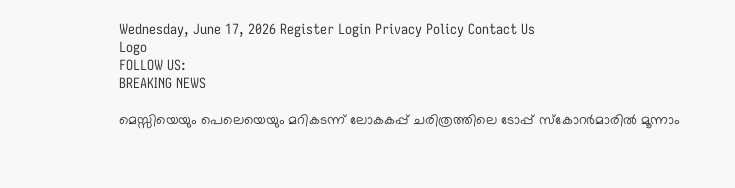Wednesday, June 17, 2026 Register Login Privacy Policy Contact Us
Logo
FOLLOW US:
BREAKING NEWS

മെസ്സിയെയും പെലെയെയും മറികടന്ന് ലോകകപ്പ് ചരിത്രത്തിലെ ടോപ്പ് സ്കോറർമാരിൽ മൂന്നാം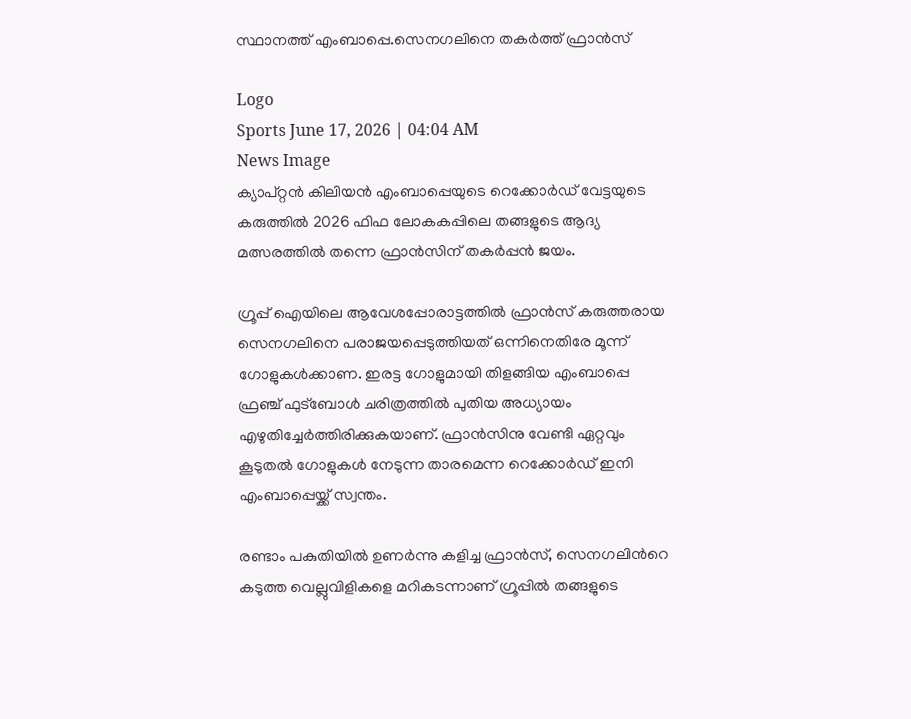സ്ഥാനത്ത് എംബാപ്പെ.സെനഗലിനെ തകർത്ത് ഫ്രാൻസ്

Logo
Sports June 17, 2026 | 04:04 AM
News Image
ക്യാപ്റ്റൻ കിലിയൻ എംബാപ്പെയുടെ റെക്കോർഡ് വേട്ടയുടെ കരുത്തില്‍ 2026 ഫിഫ ലോകകപ്പിലെ തങ്ങളുടെ ആദ്യ മത്സരത്തില്‍ തന്നെ ഫ്രാൻസിന് തകർപ്പൻ ജയം.

ഗ്രൂപ്പ് ഐയിലെ ആവേശപ്പോരാട്ടത്തില്‍ ഫ്രാൻസ് കരുത്തരായ സെനഗലിനെ പരാജയപ്പെടുത്തിയത് ഒന്നിനെതിരേ മൂന്ന് ഗോളുകള്‍ക്കാണ. ഇരട്ട ഗോളുമായി തിളങ്ങിയ എംബാപ്പെ ഫ്രഞ്ച് ഫുട്ബോള്‍ ചരിത്രത്തില്‍ പുതിയ അധ്യായം എഴുതിച്ചേർത്തിരിക്കുകയാണ്. ഫ്രാൻസിനു വേണ്ടി ഏറ്റവും കൂടുതല്‍ ഗോളുകള്‍ നേടുന്ന താരമെന്ന റെക്കോർഡ് ഇനി എംബാപ്പെയ്ക്ക് സ്വന്തം.

രണ്ടാം പകുതിയില്‍ ഉണർന്നു കളിച്ച ഫ്രാൻസ്, സെനഗലിന്‍റെ കടുത്ത വെല്ലുവിളികളെ മറികടന്നാണ് ഗ്രൂപ്പില്‍ തങ്ങളുടെ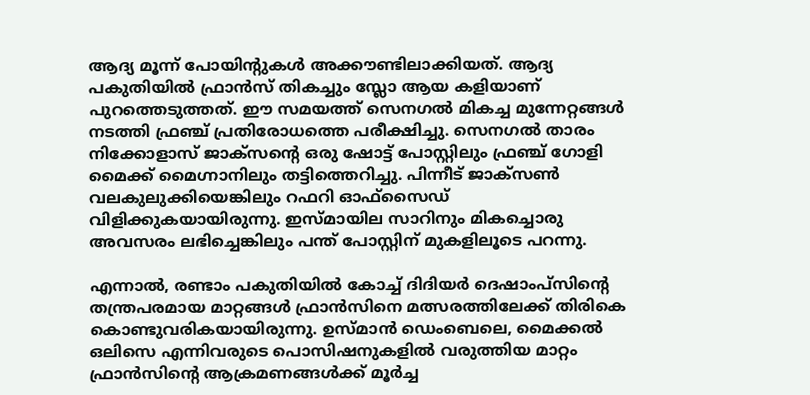ആദ്യ മൂന്ന് പോയിന്‍റുകള്‍ അക്കൗണ്ടിലാക്കിയത്. ആദ്യ പകുതിയില്‍ ഫ്രാൻസ് തികച്ചും സ്ലോ ആയ കളിയാണ് പുറത്തെടുത്തത്. ഈ സമയത്ത് സെനഗല്‍ മികച്ച മുന്നേറ്റങ്ങള്‍ നടത്തി ഫ്രഞ്ച് പ്രതിരോധത്തെ പരീക്ഷിച്ചു. സെനഗല്‍ താരം നിക്കോളാസ് ജാക്സന്‍റെ ഒരു ഷോട്ട് പോസ്റ്റിലും ഫ്രഞ്ച് ഗോളി മൈക്ക് മൈഗ്നാനിലും തട്ടിത്തെറിച്ചു. പിന്നീട് ജാക്സണ്‍ വലകുലുക്കിയെങ്കിലും റഫറി ഓഫ്‌സൈഡ് വിളിക്കുകയായിരുന്നു. ഇസ്മായില സാറിനും മികച്ചൊരു അവസരം ലഭിച്ചെങ്കിലും പന്ത് പോസ്റ്റിന് മുകളിലൂടെ പറന്നു.

എന്നാല്‍, രണ്ടാം പകുതിയില്‍ കോച്ച്‌ ദിദിയർ ദെഷാംപ്സിന്‍റെ തന്ത്രപരമായ മാറ്റങ്ങള്‍ ഫ്രാൻസിനെ മത്സരത്തിലേക്ക് തിരികെ കൊണ്ടുവരികയായിരുന്നു. ഉസ്മാൻ ഡെംബെലെ, മൈക്കല്‍ ഒലിസെ എന്നിവരുടെ പൊസിഷനുകളില്‍ വരുത്തിയ മാറ്റം ഫ്രാൻസിന്‍റെ ആക്രമണങ്ങള്‍ക്ക് മൂർച്ച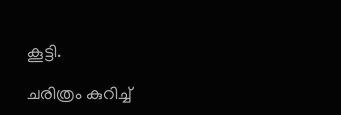കൂട്ടി.

ചരിത്രം കുറിച്ച്‌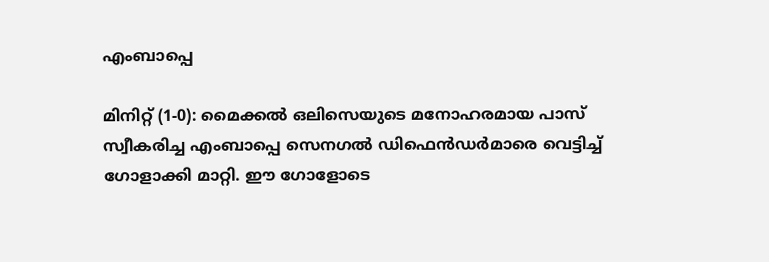എംബാപ്പെ

മിനിറ്റ് (1-0): മൈക്കല്‍ ഒലിസെയുടെ മനോഹരമായ പാസ് സ്വീകരിച്ച എംബാപ്പെ സെനഗല്‍ ഡിഫെൻഡർമാരെ വെട്ടിച്ച്‌ ഗോളാക്കി മാറ്റി. ഈ ഗോളോടെ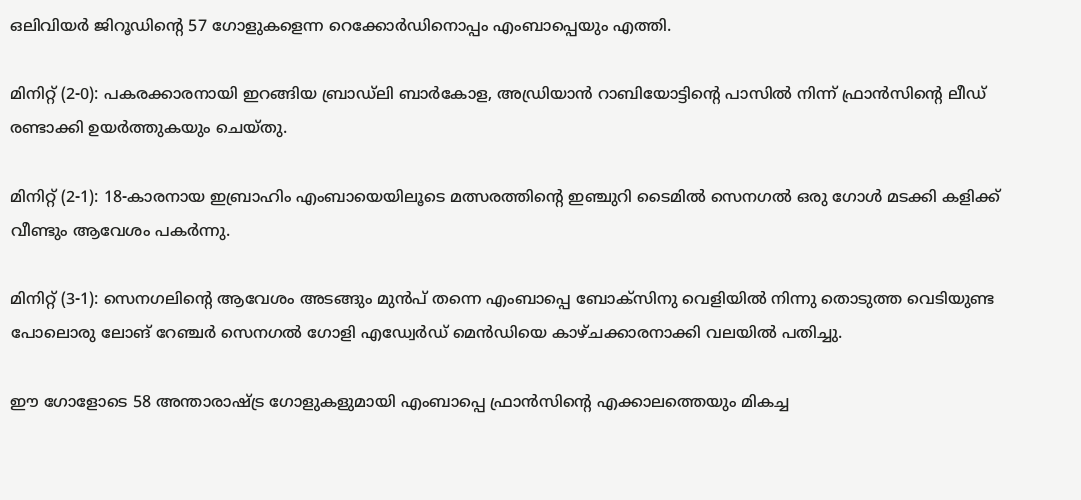ഒലിവിയർ ജിറൂഡിന്‍റെ 57 ഗോളുകളെന്ന റെക്കോർഡിനൊപ്പം എംബാപ്പെയും എത്തി.

മിനിറ്റ് (2-0): പകരക്കാരനായി ഇറങ്ങിയ ബ്രാഡ്‌ലി ബാർകോള, അഡ്രിയാൻ റാബിയോട്ടിന്‍റെ പാസില്‍ നിന്ന് ഫ്രാൻസിന്‍റെ ലീഡ് രണ്ടാക്കി ഉയർത്തുകയും ചെയ്തു.

മിനിറ്റ് (2-1): 18-കാരനായ ഇബ്രാഹിം എംബായെയിലൂടെ മത്സരത്തിന്‍റെ ഇഞ്ചുറി ടൈമില്‍ സെനഗല്‍ ഒരു ഗോള്‍ മടക്കി കളിക്ക് വീണ്ടും ആവേശം പകർന്നു.

മിനിറ്റ് (3-1): സെനഗലിന്‍റെ ആവേശം അടങ്ങും മുൻപ് തന്നെ എംബാപ്പെ ബോക്സിനു വെളിയില്‍ നിന്നു തൊടുത്ത വെടിയുണ്ട പോലൊരു ലോങ് റേഞ്ചർ സെനഗല്‍ ഗോളി എഡ്വേർഡ് മെൻഡിയെ കാഴ്ചക്കാരനാക്കി വലയില്‍ പതിച്ചു.

ഈ ഗോളോടെ 58 അന്താരാഷ്ട്ര ഗോളുകളുമായി എംബാപ്പെ ഫ്രാൻസിന്‍റെ എക്കാലത്തെയും മികച്ച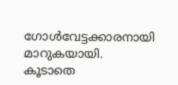ഗോള്‍വേട്ടക്കാരനായി മാറുകയായി. കൂടാതെ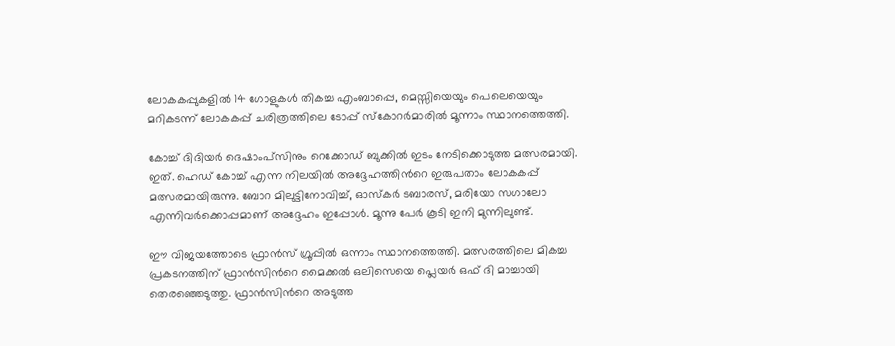ലോകകപ്പുകളില്‍ 14 ഗോളുകള്‍ തികച്ച എംബാപ്പെ, മെസ്സിയെയും പെലെയെയും മറികടന്ന് ലോകകപ്പ് ചരിത്രത്തിലെ ടോപ്പ് സ്കോറർമാരില്‍ മൂന്നാം സ്ഥാനത്തെത്തി.

കോച്ച്‌ ദിദിയർ ദെഷാംപ്സിനും റെക്കോഡ് ബുക്കില്‍ ഇടം നേടിക്കൊടുത്ത മത്സരമായി. ഇത്. ഹെഡ് കോച്ച്‌ എന്ന നിലയില്‍ അദ്ദേഹത്തിന്‍റെ ഇരുപതാം ലോകകപ്പ് മത്സരമായിരുന്നു. ബോറ മിലുട്ടിനോവിച്ച്‌, ഓസ്കർ ടബാരസ്, മരിയോ സഗാലോ എന്നിവർക്കൊപ്പമാണ് അദ്ദേഹം ഇപ്പോള്‍. മൂന്നു പേർ കൂടി ഇനി മുന്നിലുണ്ട്.

ഈ വിജയത്തോടെ ഫ്രാൻസ് ഗ്രൂപ്പില്‍ ഒന്നാം സ്ഥാനത്തെത്തി. മത്സരത്തിലെ മികച്ച പ്രകടനത്തിന് ഫ്രാൻസിന്‍റെ മൈക്കല്‍ ഒലിസെയെ പ്ലെയർ ഒഫ് ദി മാച്ചായി തെരഞ്ഞെടുത്തു. ഫ്രാൻസിന്‍റെ അടുത്ത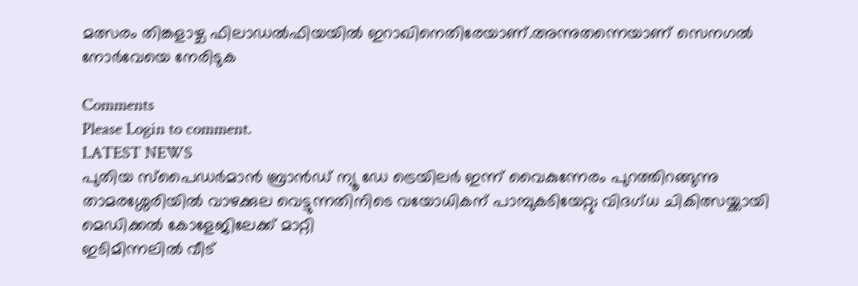മത്സരം തിങ്കളാഴ്ച ഫിലാഡല്‍ഫിയയില്‍ ഇറാഖിനെതിരേയാണ്.അന്നുതന്നെയാണ് സെനഗല്‍ നോർവേയെ നേരിടുക

Comments
Please Login to comment.
LATEST NEWS
പുതിയ സ്പൈഡർമാൻ ബ്രാൻഡ് ന്യൂ ഡേ ട്രെയിലർ ഇന്ന് വൈകുന്നേരം പുറത്തിറങ്ങുന്നു
താമരശ്ശേരിയിൽ വാഴക്കുല വെട്ടുന്നതിനിടെ വയോധികന് പാമ്പുകടിയേറ്റു; വിദഗ്ധ ചികിത്സയ്ക്കായി മെഡിക്കൽ കോളേജിലേക്ക് മാറ്റി
ഇടിമിന്നലിൽ വീട്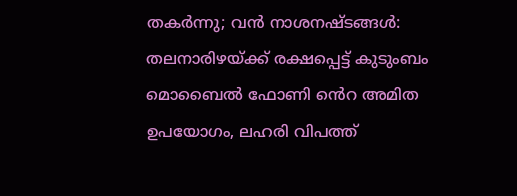തകർന്നു; വൻ നാശനഷ്ടങ്ങൾ: തലനാരിഴയ്ക്ക് രക്ഷപ്പെട്ട് കുടുംബം
മൊബൈൽ ഫോണി ൻെറ അമിത ഉപയോഗം, ലഹരി വിപത്ത്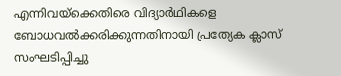എന്നിവയ്‌ക്കെതിരെ വിദ്യാർഥികളെ ബോധവൽക്കരിക്കുന്നതിനായി പ്രത്യേക ക്ലാസ് സംഘടിപ്പിച്ചു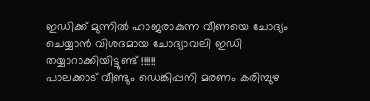ഇഡിക്ക് മുന്നിൽ ഹാജരാകുന്ന വീണയെ ചോദ്യം ചെയ്യാൻ വിശദമായ ചോദ്യാവലി ഇഡി തയ്യാറാക്കിയിട്ടുണ്ട് !!!!!!
പാലക്കാട് വീണ്ടും ഡെങ്കിപ്പനി മരണം കരിമ്പുഴ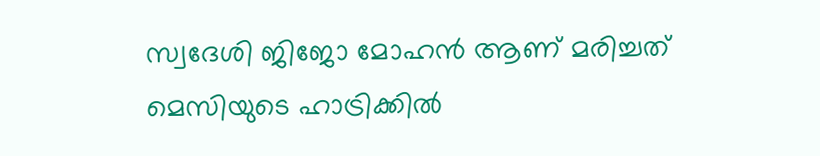സ്വദേശി ജിജോ മോഹൻ ആണ് മരിച്ചത്
മെസിയുടെ ഹാട്രിക്കിൽ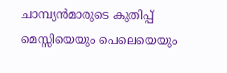ചാമ്പ്യൻമാരുടെ കുതിപ്പ്
മെസ്സിയെയും പെലെയെയും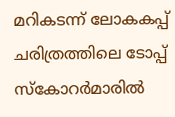മറികടന്ന് ലോകകപ്പ് ചരിത്രത്തിലെ ടോപ്പ് സ്കോറർമാരിൽ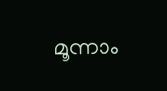മൂന്നാം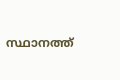സ്ഥാനത്ത്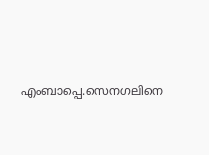എംബാപ്പെ.സെനഗലിനെ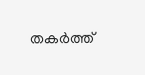തകർത്ത്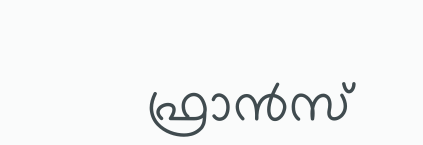ഫ്രാൻസ്